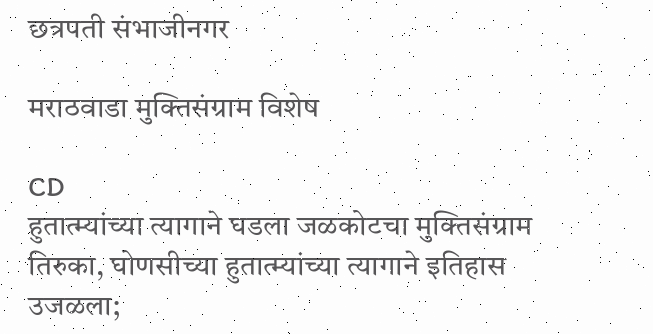छत्रपती संभाजीनगर

मराठवाडा मुक्तिसंग्राम विशेष

CD
हुतात्म्यांच्या त्यागाने घडला जळकोटचा मुक्तिसंग्राम तिरुका, घोणसीच्या हुतात्म्यांच्या त्यागाने इतिहास उजळला;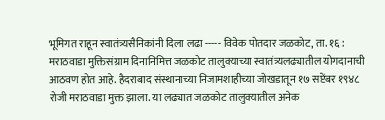भूमिगत राहून स्वातंत्र्यसैनिकांनी दिला लढा ----- विवेक पोतदार जळकोट, ता. १६ : मराठवाडा मुक्तिसंग्राम दिनानिमित्त जळकोट तालुक्याच्या स्वातंत्र्यलढ्यातील योगदानाची आठवण होत आहे. हैदराबाद संस्थानाच्या निजामशाहीच्या जोखडातून १७ सप्टेंबर १९४८ रोजी मराठवाडा मुक्त झाला. या लढ्यात जळकोट तालुक्यातील अनेक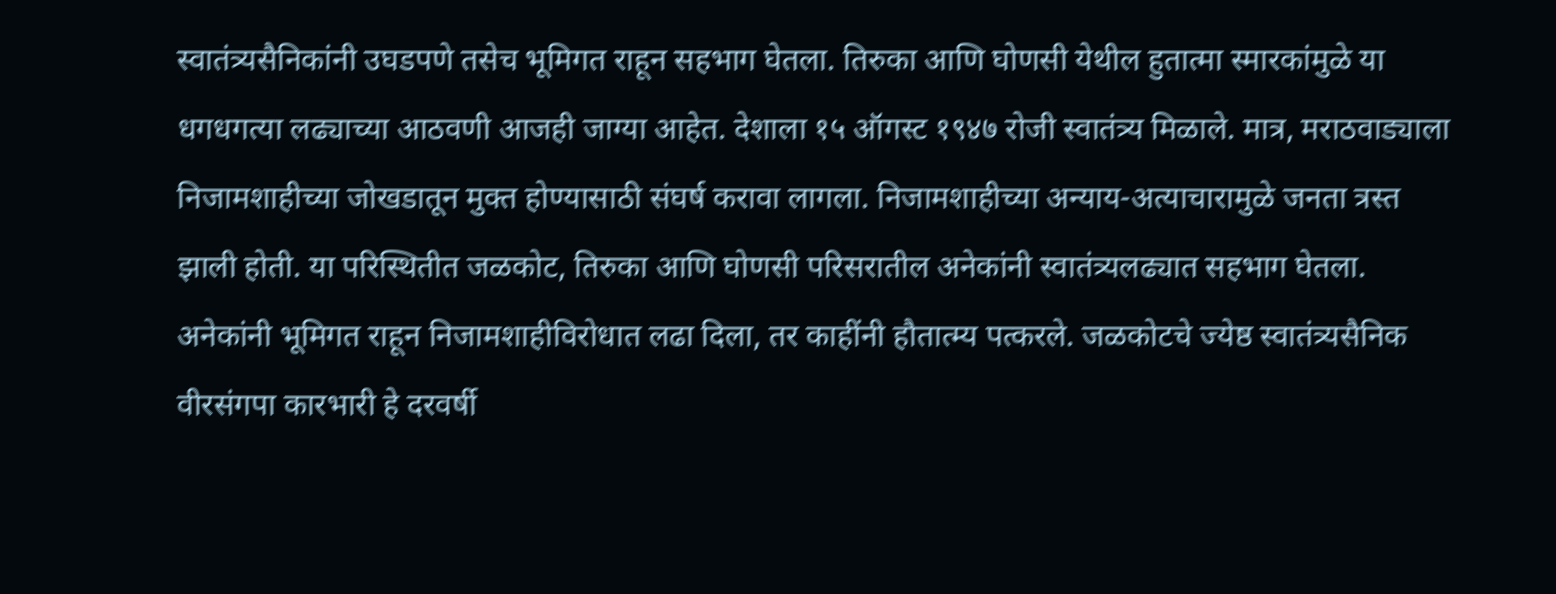स्वातंत्र्यसैनिकांनी उघडपणे तसेच भूमिगत राहून सहभाग घेतला. तिरुका आणि घोणसी येथील हुतात्मा स्मारकांमुळे या धगधगत्या लढ्याच्या आठवणी आजही जाग्या आहेत. देशाला १५ ऑगस्ट १९४७ रोजी स्वातंत्र्य मिळाले. मात्र, मराठवाड्याला निजामशाहीच्या जोखडातून मुक्त होण्यासाठी संघर्ष करावा लागला. निजामशाहीच्या अन्याय-अत्याचारामुळे जनता त्रस्त झाली होती. या परिस्थितीत जळकोट, तिरुका आणि घोणसी परिसरातील अनेकांनी स्वातंत्र्यलढ्यात सहभाग घेतला. अनेकांनी भूमिगत राहून निजामशाहीविरोधात लढा दिला, तर काहींनी हौतात्म्य पत्करले. जळकोटचे ज्येष्ठ स्वातंत्र्यसैनिक वीरसंगपा कारभारी हे दरवर्षी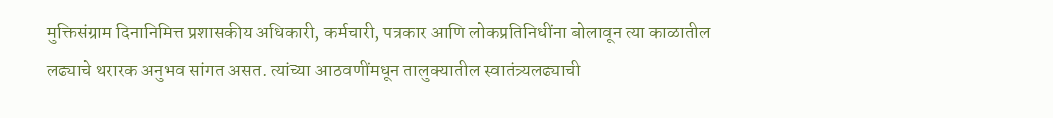मुक्तिसंग्राम दिनानिमित्त प्रशासकीय अधिकारी, कर्मचारी, पत्रकार आणि लोकप्रतिनिधींना बोलावून त्या काळातील लढ्याचे थरारक अनुभव सांगत असत. त्यांच्या आठवणींमधून तालुक्यातील स्वातंत्र्यलढ्याची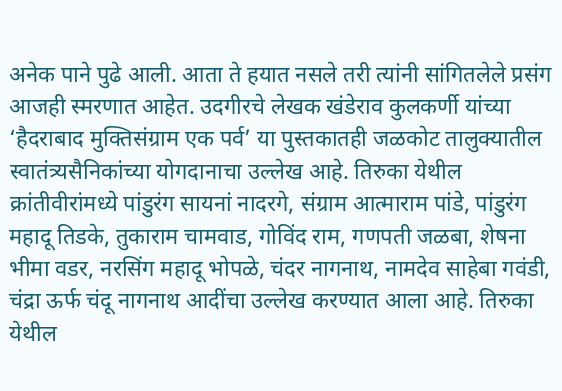अनेक पाने पुढे आली. आता ते हयात नसले तरी त्यांनी सांगितलेले प्रसंग आजही स्मरणात आहेत. उदगीरचे लेखक खंडेराव कुलकर्णी यांच्या ‘हैदराबाद मुक्तिसंग्राम एक पर्व’ या पुस्तकातही जळकोट तालुक्यातील स्वातंत्र्यसैनिकांच्या योगदानाचा उल्लेख आहे. तिरुका येथील क्रांतीवीरांमध्ये पांडुरंग सायनां नादरगे, संग्राम आत्माराम पांडे, पांडुरंग महादू तिडके, तुकाराम चामवाड, गोविंद राम, गणपती जळबा, शेषना भीमा वडर, नरसिंग महादू भोपळे, चंदर नागनाथ, नामदेव साहेबा गवंडी, चंद्रा ऊर्फ चंदू नागनाथ आदींचा उल्लेख करण्यात आला आहे. तिरुका येथील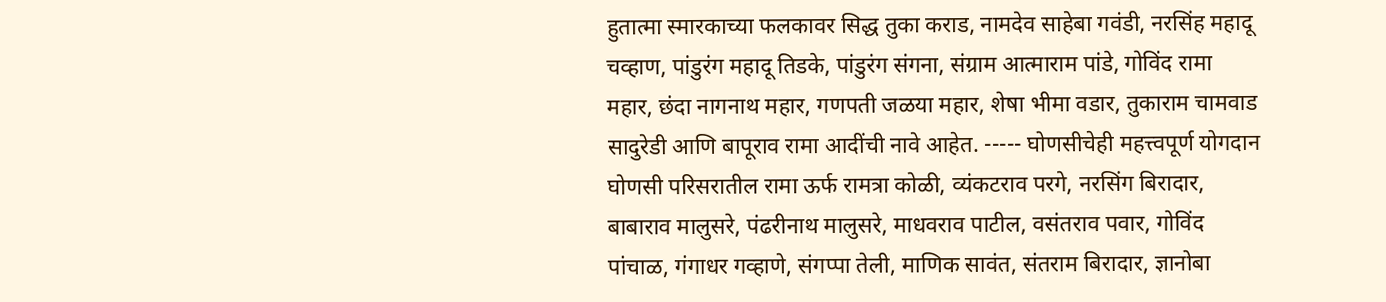हुतात्मा स्मारकाच्या फलकावर सिद्ध तुका कराड, नामदेव साहेबा गवंडी, नरसिंह महादू चव्हाण, पांडुरंग महादू तिडके, पांडुरंग संगना, संग्राम आत्माराम पांडे, गोविंद रामा महार, छंदा नागनाथ महार, गणपती जळया महार, शेषा भीमा वडार, तुकाराम चामवाड सादुरेडी आणि बापूराव रामा आदींची नावे आहेत. ----- घोणसीचेही महत्त्वपूर्ण योगदान घोणसी परिसरातील रामा ऊर्फ रामत्रा कोळी, व्यंकटराव परगे, नरसिंग बिरादार, बाबाराव मालुसरे, पंढरीनाथ मालुसरे, माधवराव पाटील, वसंतराव पवार, गोविंद पांचाळ, गंगाधर गव्हाणे, संगप्पा तेली, माणिक सावंत, संतराम बिरादार, ज्ञानोबा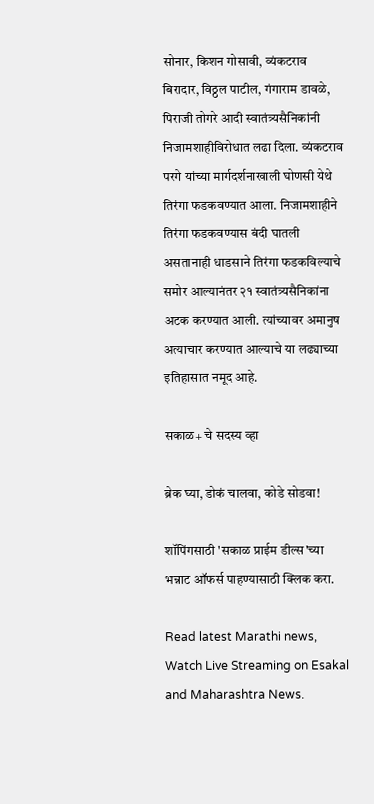सोनार, किशन गोसावी, व्यंकटराव बिरादार, विठ्ठल पाटील, गंगाराम डावळे, पिराजी तोगरे आदी स्वातंत्र्यसैनिकांनी निजामशाहीविरोधात लढा दिला. व्यंकटराव परगे यांच्या मार्गदर्शनाखाली घोणसी येथे तिरंगा फडकवण्यात आला. निजामशाहीने तिरंगा फडकवण्यास बंदी घातली असतानाही धाडसाने तिरंगा फडकविल्याचे समोर आल्यानंतर २१ स्वातंत्र्यसैनिकांना अटक करण्यात आली. त्यांच्यावर अमानुष अत्याचार करण्यात आल्याचे या लढ्याच्या इतिहासात नमूद आहे.

सकाळ+ चे सदस्य व्हा

ब्रेक घ्या, डोकं चालवा, कोडे सोडवा!

शॉपिंगसाठी 'सकाळ प्राईम डील्स'च्या भन्नाट ऑफर्स पाहण्यासाठी क्लिक करा.

Read latest Marathi news, Watch Live Streaming on Esakal and Maharashtra News.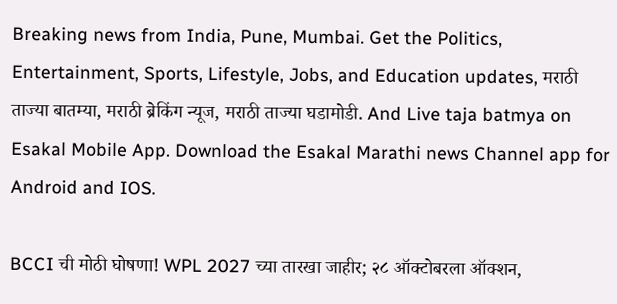Breaking news from India, Pune, Mumbai. Get the Politics, Entertainment, Sports, Lifestyle, Jobs, and Education updates, मराठी ताज्या बातम्या, मराठी ब्रेकिंग न्यूज, मराठी ताज्या घडामोडी. And Live taja batmya on Esakal Mobile App. Download the Esakal Marathi news Channel app for Android and IOS.

BCCI ची मोठी घोषणा! WPL 2027 च्या तारखा जाहीर; २८ ऑक्टोबरला ऑक्शन,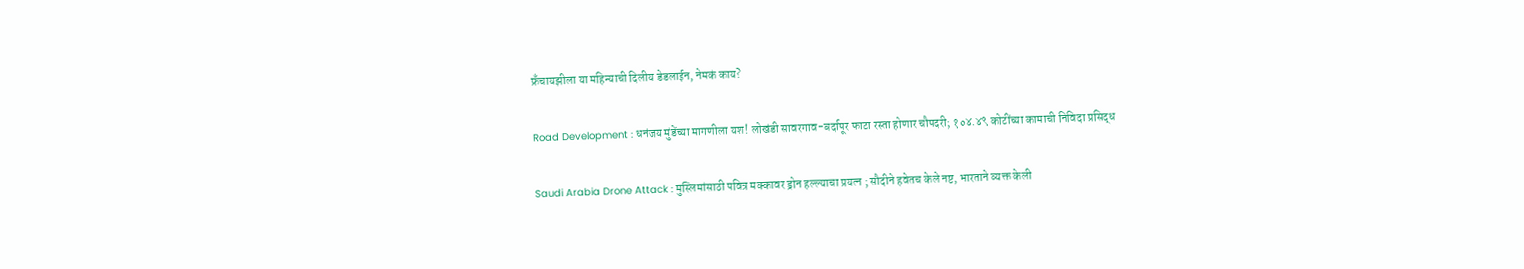फ्रँचायझीला या महिन्याची दिलीय डेडलाईन, नेमकं काय?

Road Development : धनंजय मुंडेंच्या मागणीला यश! लोखंडी सावरगाव-बर्दापूर फाटा रस्ता होणार चौपदरी; १०४.४९ कोटींच्या कामाची निविदा प्रसिद्ध

Saudi Arabia Drone Attack : मुस्लिमांसाठी पवित्र मक्कावर ड्रोन हल्ल्याचा प्रयत्न ; सौदीने हवेतच केले नष्ट, भारताने व्यक्त केली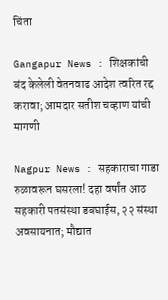चिंता

Gangapur News : शिक्षकांची बंद केलेली वेतनवाढ आदेश त्वरित रद्द करावा; आमदार सतीश चव्हाण यांची मागणी

Nagpur News : सहकाराचा गाडा रुळावरून घसरला! दहा वर्षांत आठ सहकारी पतसंस्था डबघाईस, २२ संस्था अवसायनात; मौद्यात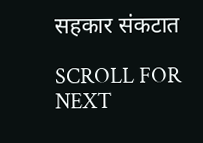सहकार संकटात

SCROLL FOR NEXT